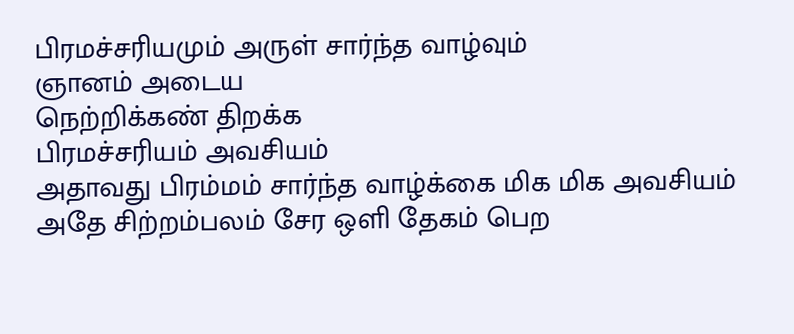பிரமச்சரியமும் அருள் சார்ந்த வாழ்வும்
ஞானம் அடைய
நெற்றிக்கண் திறக்க
பிரமச்சரியம் அவசியம்
அதாவது பிரம்மம் சார்ந்த வாழ்க்கை மிக மிக அவசியம்
அதே சிற்றம்பலம் சேர ஒளி தேகம் பெற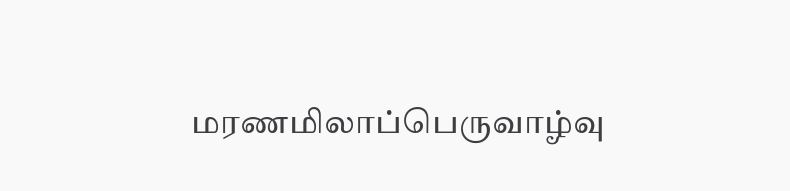மரணமிலாப்பெருவாழ்வு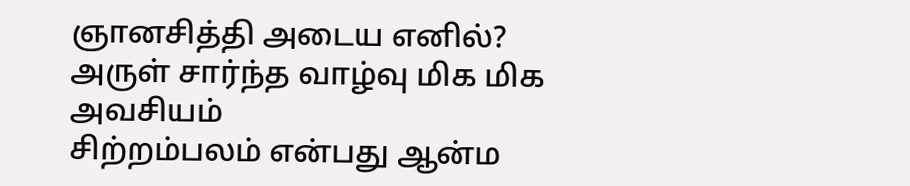ஞானசித்தி அடைய எனில்?
அருள் சார்ந்த வாழ்வு மிக மிக அவசியம்
சிற்றம்பலம் என்பது ஆன்ம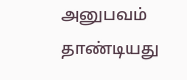அனுபவம் தாண்டியது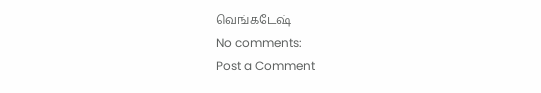வெங்கடேஷ்
No comments:
Post a Comment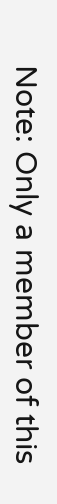Note: Only a member of this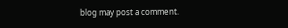blog may post a comment.